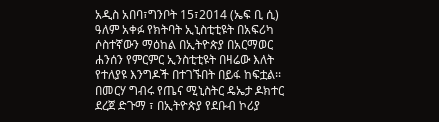አዲስ አበባ፣ግንቦት 15፣2014 (ኤፍ ቢ ሲ) ዓለም አቀፉ የክትባት ኢኒስቲቲዩት በአፍሪካ ሶስተኛውን ማዕከል በኢትዮጵያ በአርማወር ሐንሰን የምርምር ኢንስቲቲዩት በዛሬው እለት የተለያዩ እንግዶች በተገኙበት በይፋ ከፍቷል፡፡
በመርሃ ግብሩ የጤና ሚኒስትር ዴኤታ ዶክተር ደረጀ ድጉማ ፣ በኢትዮጵያ የደቡብ ኮሪያ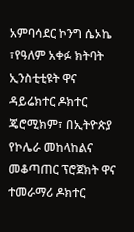አምባሳደር ኮንግ ሴኦኬ ፣የዓለም አቀፉ ክትባት ኢንስቲቲዩት ዋና ዳይሬክተር ዶክተር ጄሮሚክም፣ በኢትዮጵያ የኮሌራ መከላከልና መቆጣጠር ፕሮጀክት ዋና ተመራማሪ ዶክተር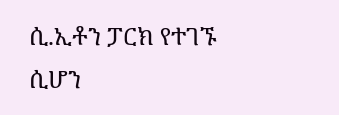ሲ.ኢቶን ፓርክ የተገኙ ሲሆን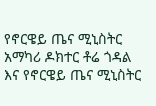የኖርዌይ ጤና ሚኒስትር አማካሪ ዶክተር ቶሬ ጎዳል እና የኖርዌይ ጤና ሚኒስትር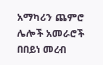አማካሪን ጨምሮ ሌሎች አመራሮች በበይነ መረብ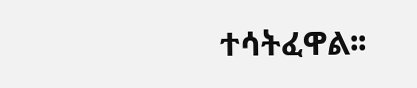ተሳትፈዋል፡፡